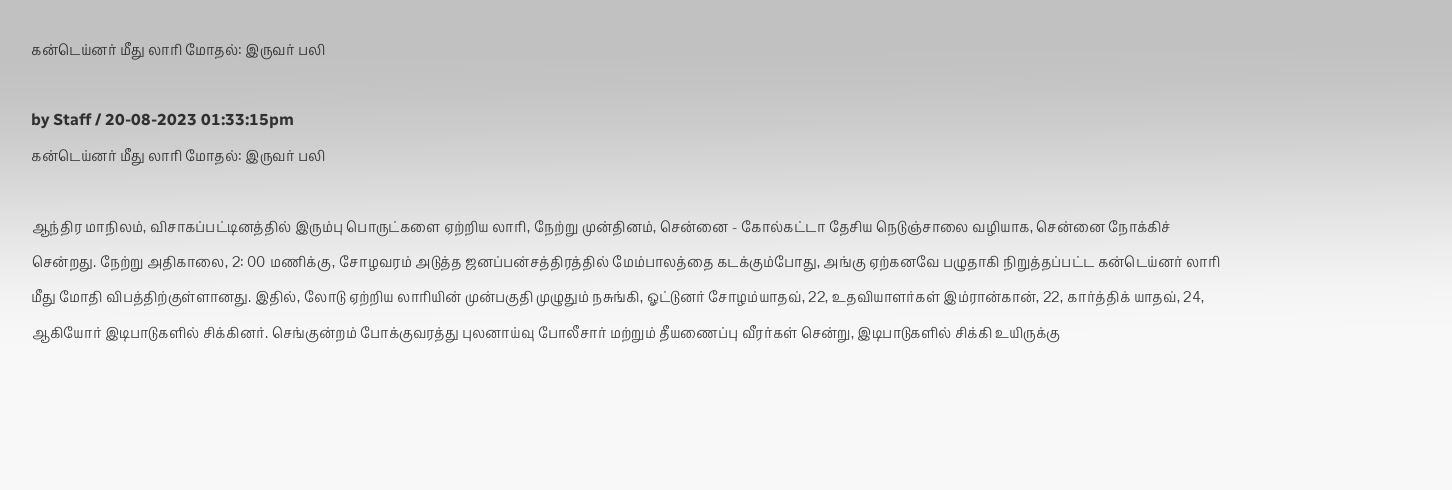கன்டெய்னர் மீது லாரி மோதல்: இருவர் பலி

by Staff / 20-08-2023 01:33:15pm
கன்டெய்னர் மீது லாரி மோதல்: இருவர் பலி

ஆந்திர மாநிலம், விசாகப்பட்டினத்தில் இரும்பு பொருட்களை ஏற்றிய லாரி, நேற்று முன்தினம், சென்னை - கோல்கட்டா தேசிய நெடுஞ்சாலை வழியாக, சென்னை நோக்கிச் சென்றது. நேற்று அதிகாலை, 2: 00 மணிக்கு, சோழவரம் அடுத்த ஜனப்பன்சத்திரத்தில் மேம்பாலத்தை கடக்கும்போது, அங்கு ஏற்கனவே பழுதாகி நிறுத்தப்பட்ட கன்டெய்னர் லாரி மீது மோதி விபத்திற்குள்ளானது. இதில், லோடு ஏற்றிய லாரியின் முன்பகுதி முழுதும் நசுங்கி, ஓட்டுனர் சோழம்யாதவ், 22, உதவியாளர்கள் இம்ரான்கான், 22, கார்த்திக் யாதவ், 24, ஆகியோர் இடிபாடுகளில் சிக்கினர். செங்குன்றம் போக்குவரத்து புலனாய்வு போலீசார் மற்றும் தீயணைப்பு வீரர்கள் சென்று, இடிபாடுகளில் சிக்கி உயிருக்கு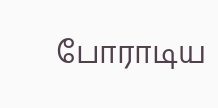போராடிய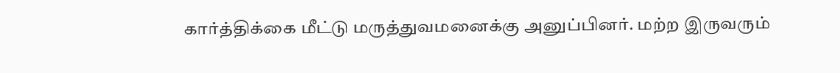கார்த்திக்கை மீட்டு மருத்துவமனைக்கு அனுப்பினர். மற்ற இருவரும்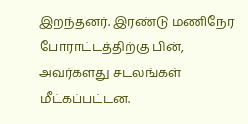இறந்தனர். இரண்டு மணிநேர போராட்டத்திற்கு பின், அவர்களது சடலங்கள் மீட்கப்பட்டன.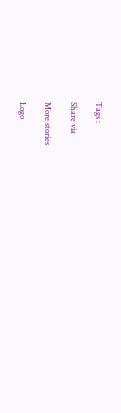Tags :

Share via

More stories

Logo